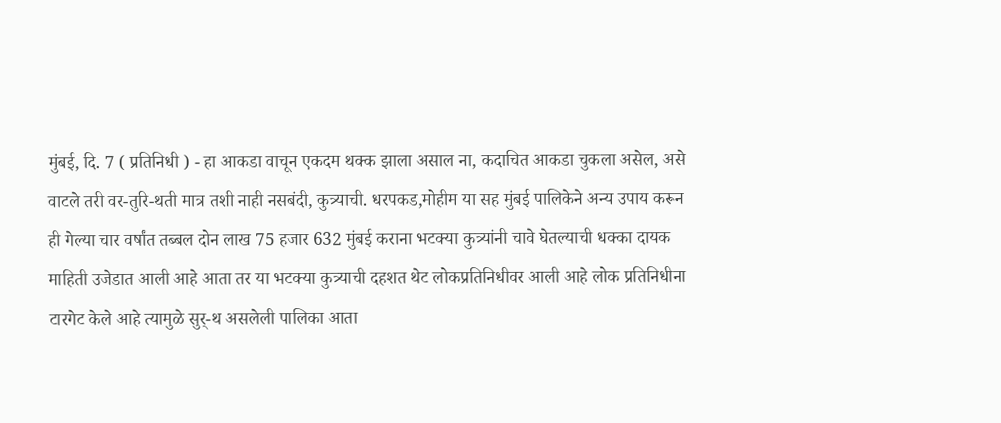मुंबई, दि. 7 ( प्रतिनिधी ) - हा आकडा वाचून एकदम थक्क झाला असाल ना, कदाचित आकडा चुकला असेल, असे वाटले तरी वर-तुरि-थती मात्र तशी नाही नसबंदी, कुत्र्याची. धरपकड,मोहीम या सह मुंबई पालिकेने अन्य उपाय करून ही गेल्या चार वर्षांत तब्बल दोन लाख 75 हजार 632 मुंबई कराना भटक्या कुत्र्यांनी चावे घेतल्याची धक्का दायक माहिती उजेडात आली आहे आता तर या भटक्या कुत्र्याची दहशत थेट लोकप्रतिनिधीवर आली आहे लोक प्रतिनिधीना टारगेट केले आहे त्यामुळे सुर्-थ असलेली पालिका आता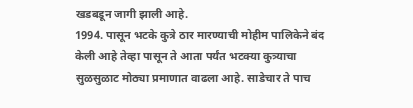खडबडून जागी झाली आहे.
1994. पासून भटके कुत्रे ठार मारण्याची मोहीम पालिकेने बंद केली आहे तेव्हा पासून ते आता पर्यंत भटक्या कुत्र्याचा सुळसुळाट मोठ्या प्रमाणात वाढला आहे. साडेचार ते पाच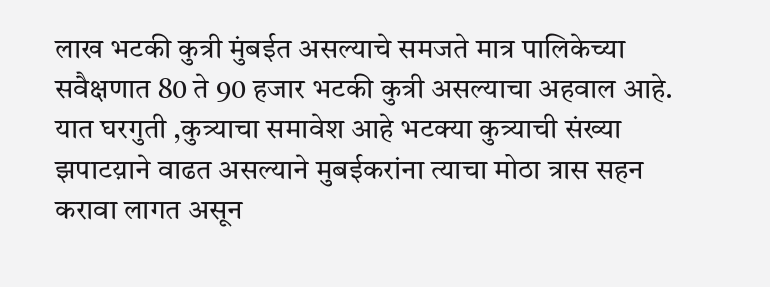लाख भटकी कुत्री मुंबईत असल्याचे समजते मात्र पालिकेच्या सवैक्षणात 80 ते 90 हजार भटकी कुत्री असल्याचा अहवाल आहे. यात घरगुती ,कुत्र्याचा समावेश आहे भटक्या कुत्र्याची संख्या झपाटय़ाने वाढत असल्याने मुबईकरांना त्याचा मोठा त्रास सहन करावा लागत असून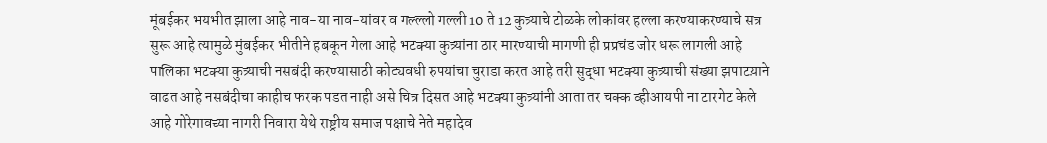मूंबईकर भयभीत झाला आहे नाव-या नाव-यांवर व गल्ल्लो गल्ली 10 ते 12 कुत्र्याचे टोळके लोकांवर हल्ला करण्याकरण्याचे सत्र सुरू आहे त्यामुळे मुंबईकर भीतीने हबकून गेला आहे भटक्या कुत्र्यांना ठार मारण्याची मागणी ही प्रप्रचंड जोर धरू लागली आहे पालिका भटक्या कुत्र्याची नसबंदी करण्यासाठी कोट्यवधी रुपयांचा चुराडा करत आहे तरी सुद्धा भटक्या कुत्र्याची संख्या झपाटय़ाने वाढत आहे नसबंदीचा काहीच फरक पडत नाही असे चित्र दिसत आहे भटक्या कुत्र्यांनी आता तर चक्क व्हीआयपी ना टारगेट केले आहे गोरेगावच्या नागरी निवारा येथे राष्ट्रीय समाज पक्षाचे नेते महादेव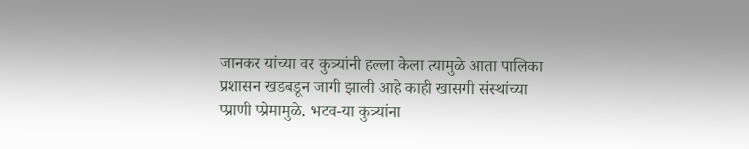जानकर यांच्या वर कुत्र्यांनी हल्ला केला त्यामुळे आता पालिका प्रशासन खडबडून जागी झाली आहे काही खासगी संस्थांच्या प्प्राणी प्प्रेमामुळे. भटव-या कुत्र्यांना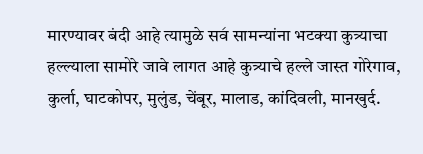मारण्यावर बंदी आहे त्यामुळे सव॔ सामन्यांना भटक्या कुत्र्याचा हल्ल्याला सामोरे जावे लागत आहे कुत्र्याचे हल्ले जास्त गोरेगाव, कुर्ला, घाटकोपर, मुलुंड, चेंबूर, मालाड, कांदिवली, मानखुर्द.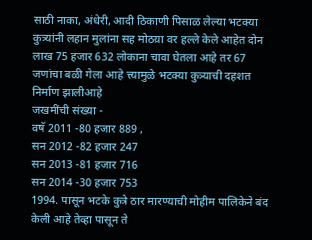साठी नाका, अंधेरी, आदी ठिकाणी पिसाळ लेल्या भटक्या कुत्र्यांनी लहान मुलांना सह मोठय़ा वर हल्ले केले आहेत दोन लाख 75 हजार 632 लोकाना चावा घेतला आहे तर 67 जणांचा बळी गेला आहे त्त्यामुळे भटक्या कुत्र्याची दहशत निर्माण झालीआहे
जखमींची संख्या -
वषॅ 2011 -80 हजार 889 ,
सन 2012 -82 हजार 247
सन 2013 -81 हजार 716
सन 2014 -30 हजार 753
1994. पासून भटके कुत्रे ठार मारण्याची मोहीम पालिकेने बंद केली आहे तेव्हा पासून ते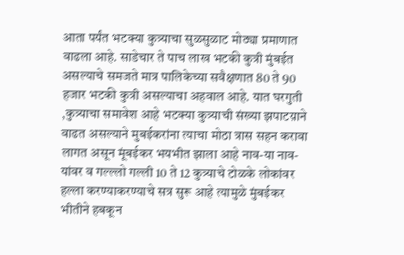आता पर्यंत भटक्या कुत्र्याचा सुळसुळाट मोठ्या प्रमाणात वाढला आहे. साडेचार ते पाच लाख भटकी कुत्री मुंबईत असल्याचे समजते मात्र पालिकेच्या सवैक्षणात 80 ते 90 हजार भटकी कुत्री असल्याचा अहवाल आहे. यात घरगुती ,कुत्र्याचा समावेश आहे भटक्या कुत्र्याची संख्या झपाटय़ाने वाढत असल्याने मुबईकरांना त्याचा मोठा त्रास सहन करावा लागत असून मूंबईकर भयभीत झाला आहे नाव-या नाव-यांवर व गल्ल्लो गल्ली 10 ते 12 कुत्र्याचे टोळके लोकांवर हल्ला करण्याकरण्याचे सत्र सुरू आहे त्यामुळे मुंबईकर भीतीने हबकून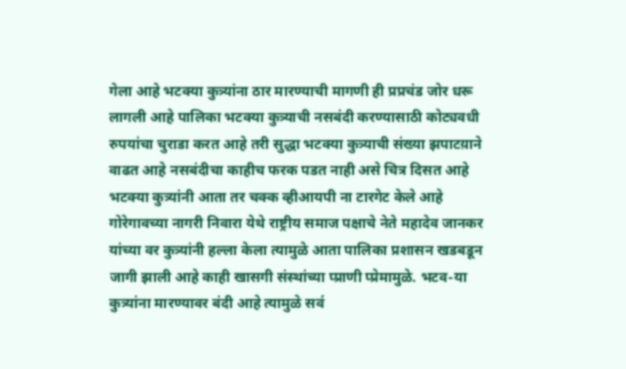गेला आहे भटक्या कुत्र्यांना ठार मारण्याची मागणी ही प्रप्रचंड जोर धरू लागली आहे पालिका भटक्या कुत्र्याची नसबंदी करण्यासाठी कोट्यवधी रुपयांचा चुराडा करत आहे तरी सुद्धा भटक्या कुत्र्याची संख्या झपाटय़ाने वाढत आहे नसबंदीचा काहीच फरक पडत नाही असे चित्र दिसत आहे भटक्या कुत्र्यांनी आता तर चक्क व्हीआयपी ना टारगेट केले आहे गोरेगावच्या नागरी निवारा येथे राष्ट्रीय समाज पक्षाचे नेते महादेव जानकर यांच्या वर कुत्र्यांनी हल्ला केला त्यामुळे आता पालिका प्रशासन खडबडून जागी झाली आहे काही खासगी संस्थांच्या प्प्राणी प्प्रेमामुळे. भटव-या कुत्र्यांना मारण्यावर बंदी आहे त्यामुळे सव॔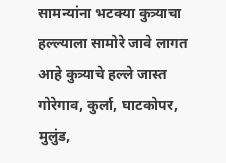सामन्यांना भटक्या कुत्र्याचा हल्ल्याला सामोरे जावे लागत आहे कुत्र्याचे हल्ले जास्त गोरेगाव, कुर्ला, घाटकोपर, मुलुंड,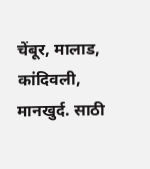चेंबूर, मालाड, कांदिवली, मानखुर्द. साठी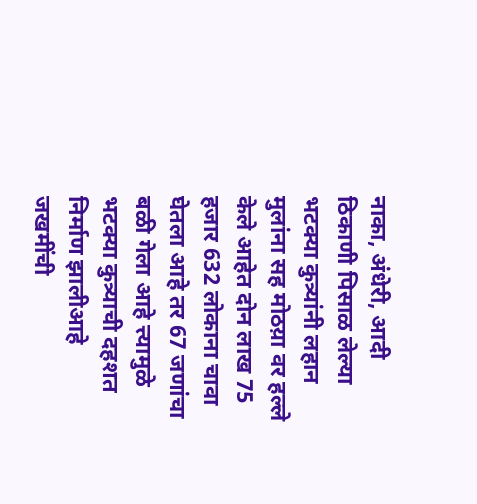नाका, अंधेरी, आदी ठिकाणी पिसाळ लेल्या भटक्या कुत्र्यांनी लहान मुलांना सह मोठय़ा वर हल्ले केले आहेत दोन लाख 75 हजार 632 लोकाना चावा घेतला आहे तर 67 जणांचा बळी गेला आहे त्त्यामुळे भटक्या कुत्र्याची दहशत निर्माण झालीआहे
जखमींची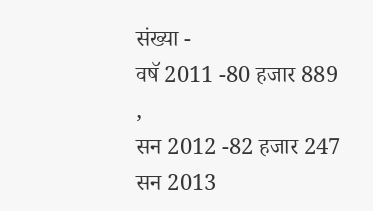संख्या -
वषॅ 2011 -80 हजार 889 ,
सन 2012 -82 हजार 247
सन 2013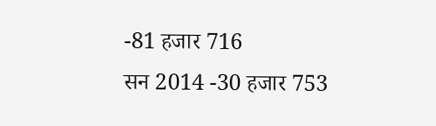-81 हजार 716
सन 2014 -30 हजार 753